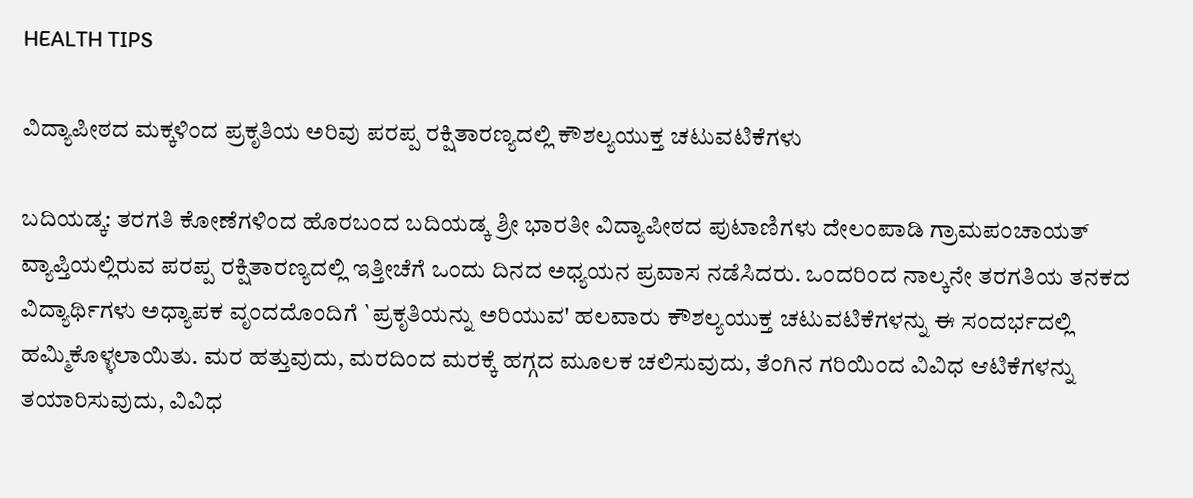HEALTH TIPS

ವಿದ್ಯಾಪೀಠದ ಮಕ್ಕಳಿಂದ ಪ್ರಕೃತಿಯ ಅರಿವು ಪರಪ್ಪ ರಕ್ಷಿತಾರಣ್ಯದಲ್ಲಿ ಕೌಶಲ್ಯಯುಕ್ತ ಚಟುವಟಿಕೆಗಳು

ಬದಿಯಡ್ಕ: ತರಗತಿ ಕೋಣೆಗಳಿಂದ ಹೊರಬಂದ ಬದಿಯಡ್ಕ ಶ್ರೀ ಭಾರತೀ ವಿದ್ಯಾಪೀಠದ ಪುಟಾಣಿಗಳು ದೇಲಂಪಾಡಿ ಗ್ರಾಮಪಂಚಾಯತ್ ವ್ಯಾಪ್ತಿಯಲ್ಲಿರುವ ಪರಪ್ಪ ರಕ್ಷಿತಾರಣ್ಯದಲ್ಲಿ ಇತ್ತೀಚೆಗೆ ಒಂದು ದಿನದ ಅಧ್ಯಯನ ಪ್ರವಾಸ ನಡೆಸಿದರು. ಒಂದರಿಂದ ನಾಲ್ಕನೇ ತರಗತಿಯ ತನಕದ ವಿದ್ಯಾರ್ಥಿಗಳು ಅಧ್ಯಾಪಕ ವೃಂದದೊಂದಿಗೆ `ಪ್ರಕೃತಿಯನ್ನು ಅರಿಯುವ' ಹಲವಾರು ಕೌಶಲ್ಯಯುಕ್ತ ಚಟುವಟಿಕೆಗಳನ್ನು ಈ ಸಂದರ್ಭದಲ್ಲಿ ಹಮ್ಮಿಕೊಳ್ಳಲಾಯಿತು. ಮರ ಹತ್ತುವುದು, ಮರದಿಂದ ಮರಕ್ಕೆ ಹಗ್ಗದ ಮೂಲಕ ಚಲಿಸುವುದು, ತೆಂಗಿನ ಗರಿಯಿಂದ ವಿವಿಧ ಆಟಿಕೆಗಳನ್ನು ತಯಾರಿಸುವುದು, ವಿವಿಧ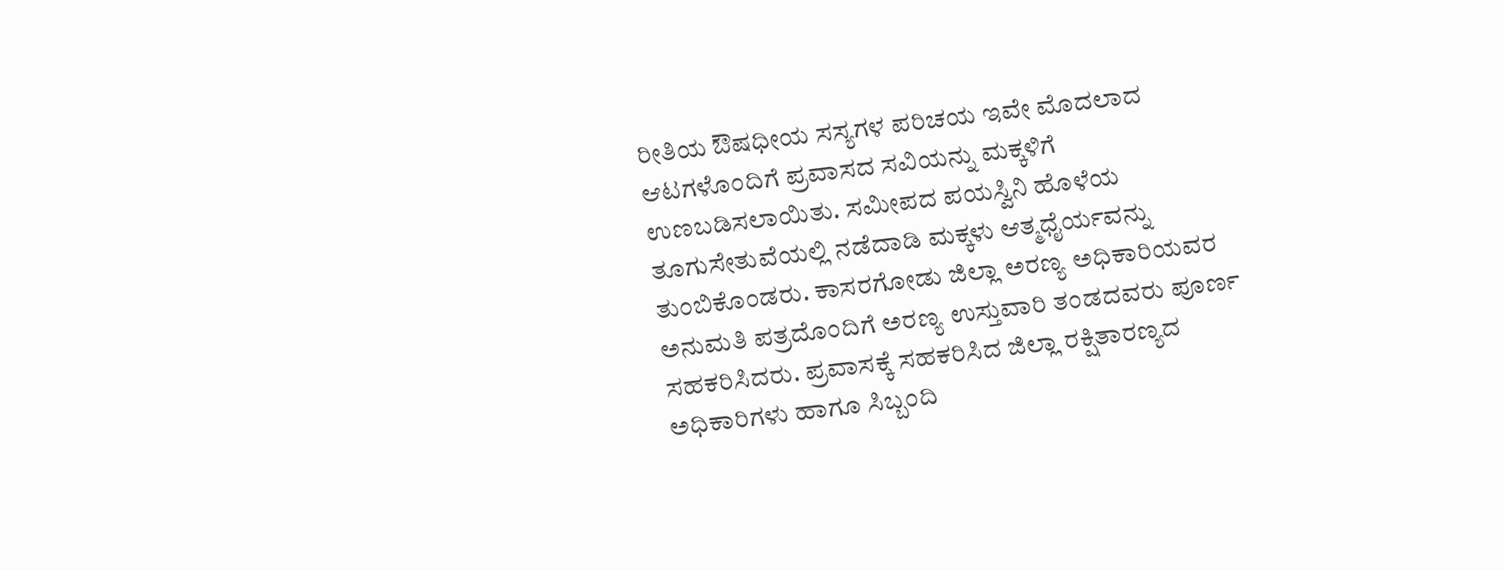ರೀತಿಯ ಔಷಧೀಯ ಸಸ್ಯಗಳ ಪರಿಚಯ ಇವೇ ಮೊದಲಾದ ಆಟಗಳೊಂದಿಗೆ ಪ್ರವಾಸದ ಸವಿಯನ್ನು ಮಕ್ಕಳಿಗೆ ಉಣಬಡಿಸಲಾಯಿತು. ಸಮೀಪದ ಪಯಸ್ವಿನಿ ಹೊಳೆಯ ತೂಗುಸೇತುವೆಯಲ್ಲಿ ನಡೆದಾಡಿ ಮಕ್ಕಳು ಆತ್ಮಧೈರ್ಯವನ್ನು ತುಂಬಿಕೊಂಡರು. ಕಾಸರಗೋಡು ಜಿಲ್ಲಾ ಅರಣ್ಯ ಅಧಿಕಾರಿಯವರ ಅನುಮತಿ ಪತ್ರದೊಂದಿಗೆ ಅರಣ್ಯ ಉಸ್ತುವಾರಿ ತಂಡದವರು ಪೂರ್ಣ ಸಹಕರಿಸಿದರು. ಪ್ರವಾಸಕ್ಕೆ ಸಹಕರಿಸಿದ ಜಿಲ್ಲಾ ರಕ್ಷಿತಾರಣ್ಯದ ಅಧಿಕಾರಿಗಳು ಹಾಗೂ ಸಿಬ್ಬಂದಿ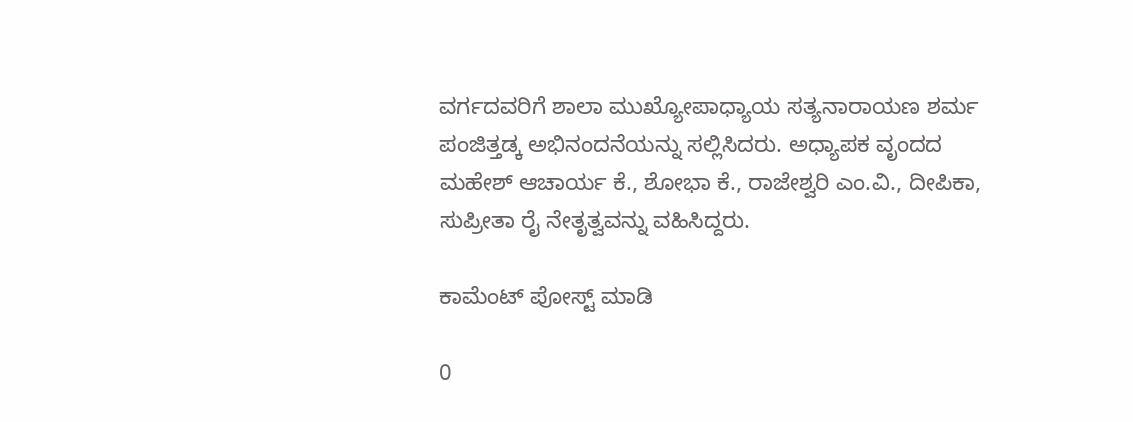ವರ್ಗದವರಿಗೆ ಶಾಲಾ ಮುಖ್ಯೋಪಾಧ್ಯಾಯ ಸತ್ಯನಾರಾಯಣ ಶರ್ಮ ಪಂಜಿತ್ತಡ್ಕ ಅಭಿನಂದನೆಯನ್ನು ಸಲ್ಲಿಸಿದರು. ಅಧ್ಯಾಪಕ ವೃಂದದ ಮಹೇಶ್ ಆಚಾರ್ಯ ಕೆ., ಶೋಭಾ ಕೆ., ರಾಜೇಶ್ವರಿ ಎಂ.ವಿ., ದೀಪಿಕಾ, ಸುಪ್ರೀತಾ ರೈ ನೇತೃತ್ವವನ್ನು ವಹಿಸಿದ್ದರು.

ಕಾಮೆಂಟ್‌‌ ಪೋಸ್ಟ್‌ ಮಾಡಿ

0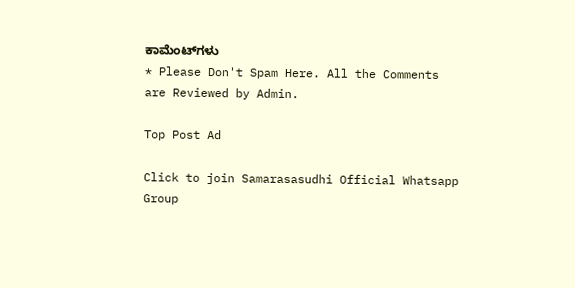ಕಾಮೆಂಟ್‌ಗಳು
* Please Don't Spam Here. All the Comments are Reviewed by Admin.

Top Post Ad

Click to join Samarasasudhi Official Whatsapp Group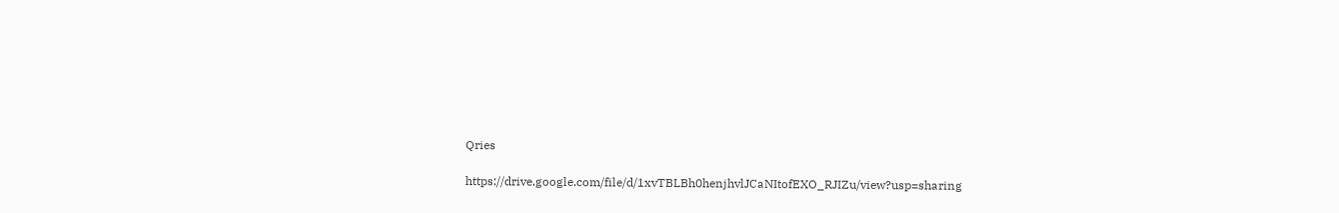Qries

https://drive.google.com/file/d/1xvTBLBh0henjhvlJCaNItofEXO_RJIZu/view?usp=sharing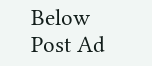Below Post Ad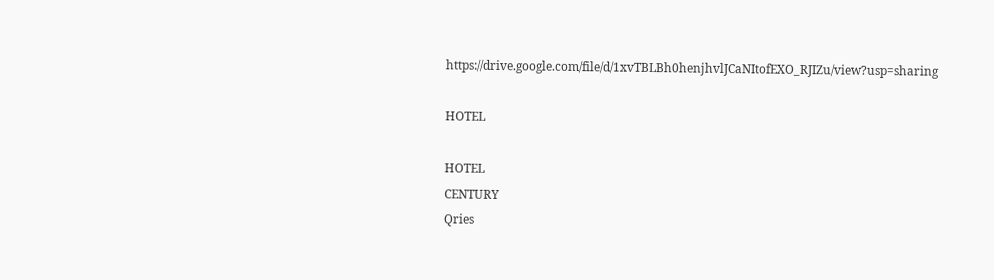https://drive.google.com/file/d/1xvTBLBh0henjhvlJCaNItofEXO_RJIZu/view?usp=sharing

HOTEL

HOTEL
CENTURY
Qries